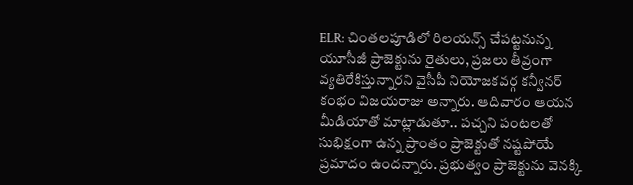ELR: చింతలపూడిలో రిలయన్స్ చేపట్టనున్న యూసీజీ ప్రాజెక్టును రైతులు, ప్రజలు తీవ్రంగా వ్యతిరేకిస్తున్నారని వైసీపీ నియోజకవర్గ కన్వీనర్ కంభం విజయరాజు అన్నారు. ఆదివారం ఆయన మీడియాతో మాట్లాడుతూ.. పచ్చని పంటలతో సుభిక్షంగా ఉన్న ప్రాంతం ప్రాజెక్టుతో నష్టపోయే ప్రమాదం ఉందన్నారు. ప్రభుత్వం ప్రాజెక్టును వెనక్కి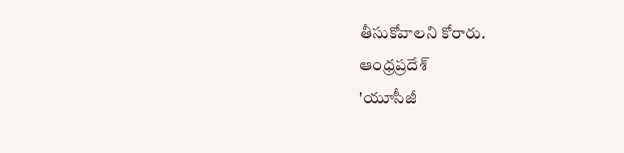తీసుకోవాలని కోరారు.
ఆంధ్రప్రదేశ్
'యూసీజీ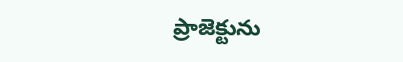ప్రాజెక్టును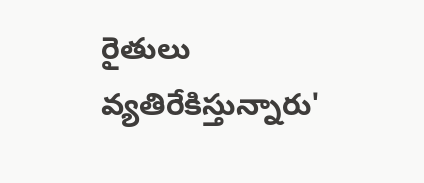రైతులు వ్యతిరేకిస్తున్నారు'